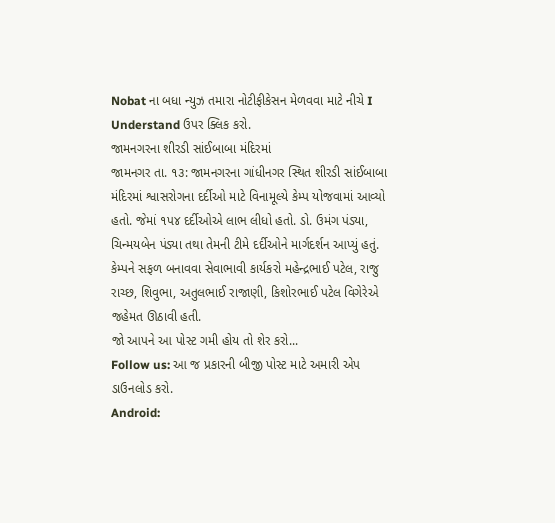Nobat ના બધા ન્યુઝ તમારા નોટીફીકેસન મેળવવા માટે નીચે I Understand ઉપર ક્લિક કરો.
જામનગરના શીરડી સાંઈબાબા મંદિરમાં
જામનગર તા. ૧૩: જામનગરના ગાંધીનગર સ્થિત શીરડી સાંઈબાબા મંદિરમાં શ્વાસરોગના દર્દીઓ માટે વિનામૂલ્યે કેમ્પ યોજવામાં આવ્યો હતો. જેમાં ૧પ૪ દર્દીઓએ લાભ લીધો હતો. ડો. ઉમંગ પંડ્યા, ચિન્મયબેન પંડ્યા તથા તેમની ટીમે દર્દીઓને માર્ગદર્શન આપ્યું હતું. કેમ્પને સફળ બનાવવા સેવાભાવી કાર્યકરો મહેન્દ્રભાઈ પટેલ, રાજુ રાચ્છ, શિવુભા, અતુલભાઈ રાજાણી, કિશોરભાઈ પટેલ વિગેરેએ જહેમત ઊઠાવી હતી.
જો આપને આ પોસ્ટ ગમી હોય તો શેર કરો...
Follow us: આ જ પ્રકારની બીજી પોસ્ટ માટે અમારી એપ ડાઉનલોડ કરો.
Android: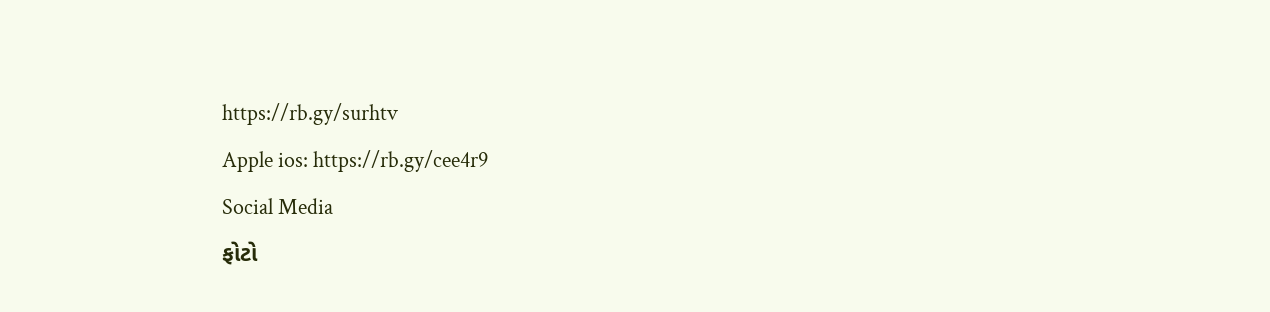https://rb.gy/surhtv
Apple ios: https://rb.gy/cee4r9
Social Media
ફોટો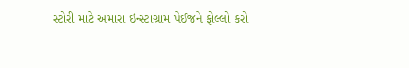સ્ટોરી માટે અમારા ઇન્સ્ટાગ્રામ પેઈજને ફોલ્લો કરો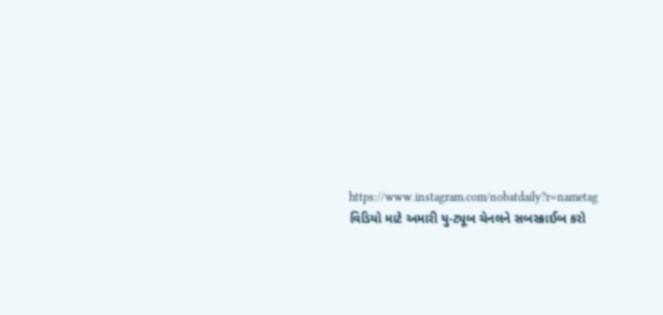https://www.instagram.com/nobatdaily?r=nametag
વિડિયો માટે અમારી યુ-ટ્યૂબ ચેનલને સબસ્ક્રાઈબ કરો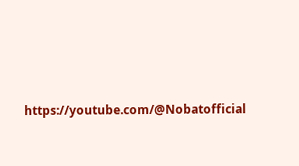https://youtube.com/@Nobatofficial